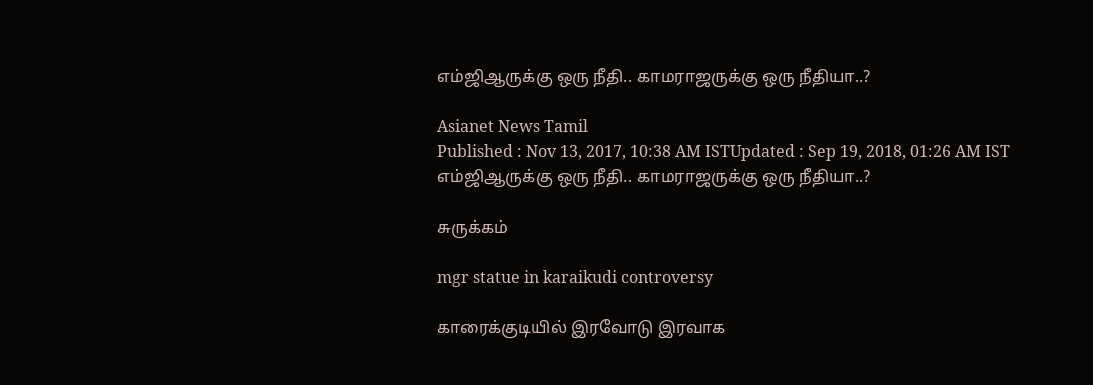எம்ஜிஆருக்கு ஒரு நீதி.. காமராஜருக்கு ஒரு நீதியா..?

Asianet News Tamil
Published : Nov 13, 2017, 10:38 AM ISTUpdated : Sep 19, 2018, 01:26 AM IST
எம்ஜிஆருக்கு ஒரு நீதி.. காமராஜருக்கு ஒரு நீதியா..?

சுருக்கம்

mgr statue in karaikudi controversy

காரைக்குடியில் இரவோடு இரவாக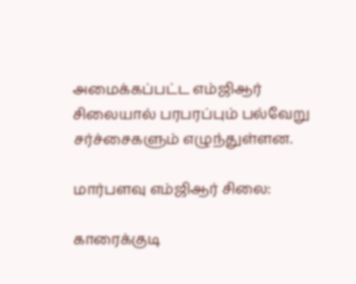அமைக்கப்பட்ட எம்ஜிஆர் சிலையால் பரபரப்பும் பல்வேறு சர்ச்சைகளும் எழுந்துள்ளன.

மார்பளவு எம்ஜிஆர் சிலை:

காரைக்குடி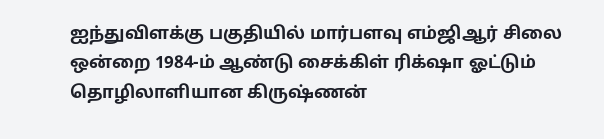ஐந்துவிளக்கு பகுதியில் மார்பளவு எம்ஜிஆர் சிலை ஒன்றை 1984-ம் ஆண்டு சைக்கிள் ரிக்‌ஷா ஓட்டும் தொழிலாளியான கிருஷ்ணன்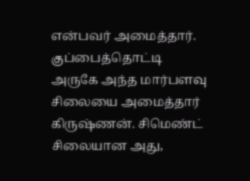என்பவர் அமைத்தார். குப்பைத்தொட்டி அருகே அந்த மார்பளவு சிலையை அமைத்தார் கிருஷ்ணன். சிமெண்ட் சிலையான அது,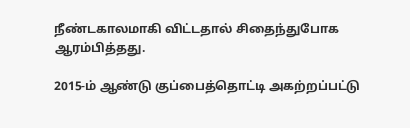நீண்டகாலமாகி விட்டதால் சிதைந்துபோக ஆரம்பித்தது.

2015-ம் ஆண்டு குப்பைத்தொட்டி அகற்றப்பட்டு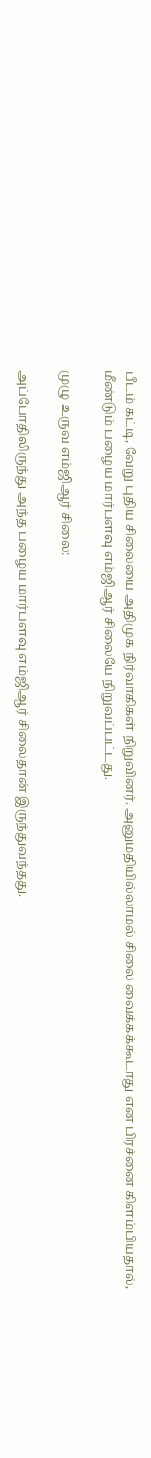பீடம் கட்டி, வேறு புதிய சிலையை அதிமுக நிர்வாகிகள் நிறுவினர். அனுமதியில்லாமல் சிலை வைக்கக்கூடாது என பிரச்னை கிளம்பியதால், மீண்டும் பழைய மார்பளவு எம்ஜிஆர் சிலையே நிறுவப்பட்டது.

முழு உருவ எம்ஜிஆர் சிலை:

அப்போதிலிருந்து அந்த பழைய மார்பளவு எம்ஜிஆர் சிலைதான் இருந்துவந்தது.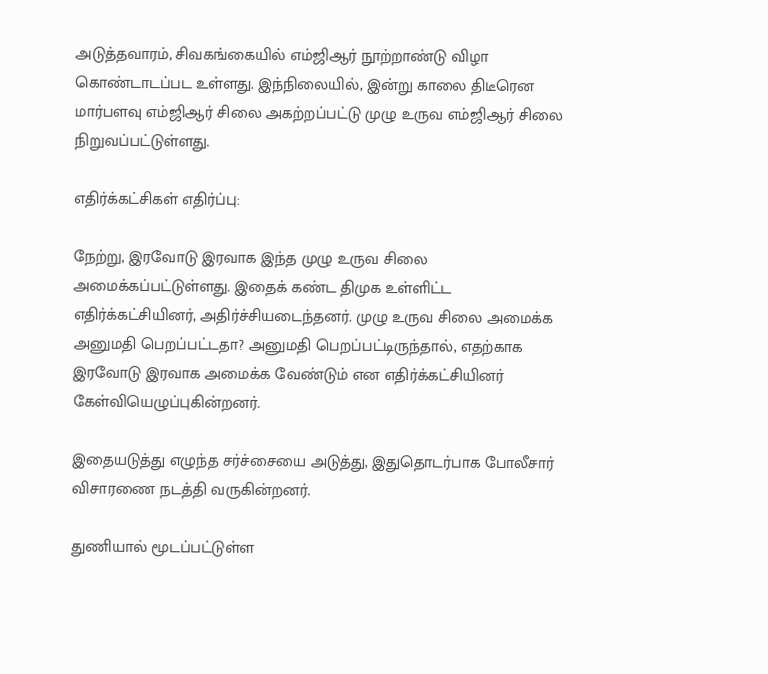அடுத்தவாரம், சிவகங்கையில் எம்ஜிஆர் நூற்றாண்டு விழா கொண்டாடப்பட உள்ளது. இந்நிலையில், இன்று காலை திடீரென மார்பளவு எம்ஜிஆர் சிலை அகற்றப்பட்டு முழு உருவ எம்ஜிஆர் சிலை நிறுவப்பட்டுள்ளது.

எதிர்க்கட்சிகள் எதிர்ப்பு:

நேற்று, இரவோடு இரவாக இந்த முழு உருவ சிலை அமைக்கப்பட்டுள்ளது. இதைக் கண்ட திமுக உள்ளிட்ட எதிர்க்கட்சியினர், அதிர்ச்சியடைந்தனர். முழு உருவ சிலை அமைக்க அனுமதி பெறப்பட்டதா? அனுமதி பெறப்பட்டிருந்தால், எதற்காக இரவோடு இரவாக அமைக்க வேண்டும் என எதிர்க்கட்சியினர் கேள்வியெழுப்புகின்றனர்.

இதையடுத்து எழுந்த சர்ச்சையை அடுத்து, இதுதொடர்பாக போலீசார் விசாரணை நடத்தி வருகின்றனர்.

துணியால் மூடப்பட்டுள்ள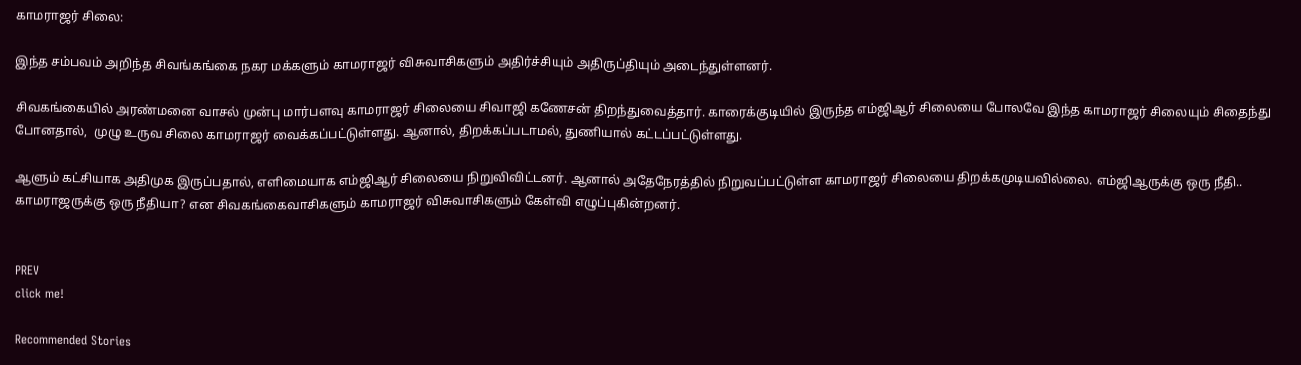காமராஜர் சிலை:

இந்த சம்பவம் அறிந்த சிவங்கங்கை நகர மக்களும் காமராஜர் விசுவாசிகளும் அதிர்ச்சியும் அதிருப்தியும் அடைந்துள்ளனர்.

சிவகங்கையில் அரண்மனை வாசல் முன்பு மார்பளவு காமராஜர் சிலையை சிவாஜி கணேசன் திறந்துவைத்தார். காரைக்குடியில் இருந்த எம்ஜிஆர் சிலையை போலவே இந்த காமராஜர் சிலையும் சிதைந்து போனதால்,  முழு உருவ சிலை காமராஜர் வைக்கப்பட்டுள்ளது. ஆனால், திறக்கப்படாமல், துணியால் கட்டப்பட்டுள்ளது.

ஆளும் கட்சியாக அதிமுக இருப்பதால், எளிமையாக எம்ஜிஆர் சிலையை நிறுவிவிட்டனர். ஆனால் அதேநேரத்தில் நிறுவப்பட்டுள்ள காமராஜர் சிலையை திறக்கமுடியவில்லை. எம்ஜிஆருக்கு ஒரு நீதி.. காமராஜருக்கு ஒரு நீதியா? என சிவகங்கைவாசிகளும் காமராஜர் விசுவாசிகளும் கேள்வி எழுப்புகின்றனர்.


PREV
click me!

Recommended Stories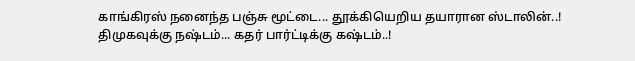காங்கிரஸ் நனைந்த பஞ்சு மூட்டை... தூக்கியெறிய தயாரான ஸ்டாலின்..! திமுகவுக்கு நஷ்டம்... கதர் பார்ட்டிக்கு கஷ்டம்..!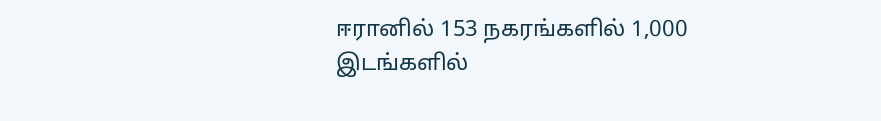ஈரானில் 153 நகரங்களில் 1,000 இடங்களில்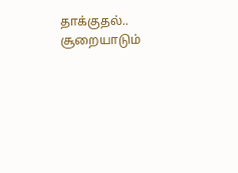தாக்குதல்.. சூறையாடும்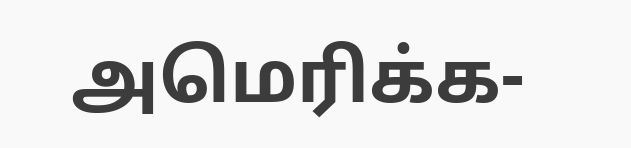அமெரிக்க-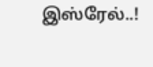இஸ்ரேல்..!